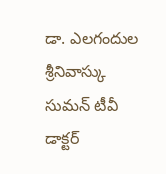డా. ఎలగందుల శ్రీనివాస్కు
సుమన్ టీవీ డాక్టర్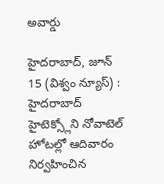అవార్డు

హైదరాబాద్, జూన్ 15 (విశ్వం న్యూస్) : హైదరాబాద్ హైటెక్స్లోని నోవాటెల్ హోటల్లో ఆదివారం నిర్వహించిన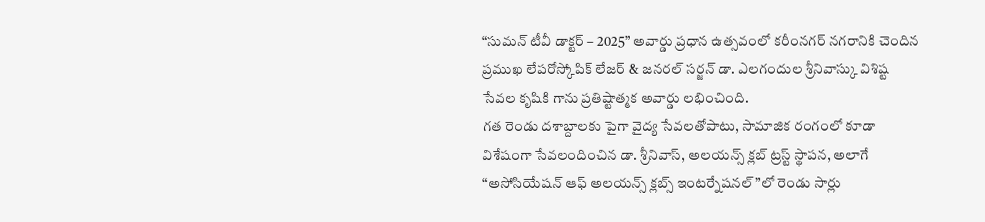“సుమన్ టీవీ డాక్టర్ – 2025” అవార్డు ప్రధాన ఉత్సవంలో కరీంనగర్ నగరానికి చెందిన ప్రముఖ లేపరోస్కోపిక్ లేజర్ & జనరల్ సర్జన్ డా. ఎలగందుల శ్రీనివాస్కు విశిష్ట సేవల కృషికి గాను ప్రతిష్టాత్మక అవార్డు లభించింది.
గత రెండు దశాబ్దాలకు పైగా వైద్య సేవలతోపాటు, సామాజిక రంగంలో కూడా విశేషంగా సేవలందించిన డా. శ్రీనివాస్, అలయన్స్ క్లబ్ ట్రస్ట్ స్థాపన, అలాగే “అసోసియేషన్ ఆఫ్ అలయన్స్ క్లబ్స్ ఇంటర్నేషనల్”లో రెండు సార్లు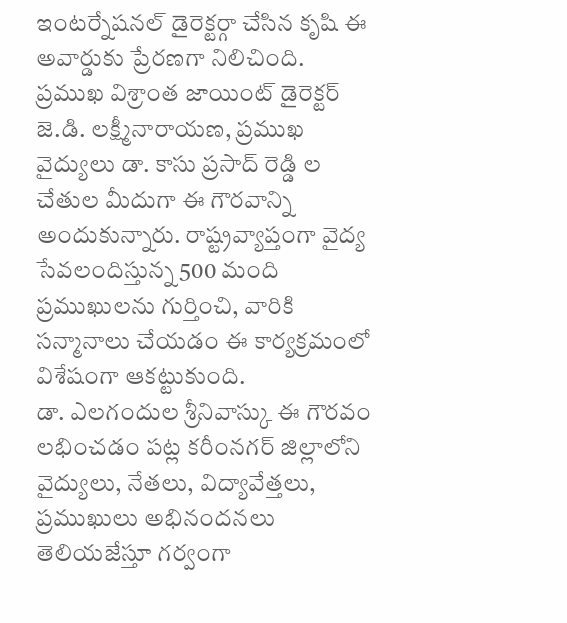ఇంటర్నేషనల్ డైరెక్టర్గా చేసిన కృషి ఈ అవార్డుకు ప్రేరణగా నిలిచింది.
ప్రముఖ విశ్రాంత జాయింట్ డైరెక్టర్ జె.డి. లక్ష్మీనారాయణ, ప్రముఖ వైద్యులు డా. కాసు ప్రసాద్ రెడ్డి ల చేతుల మీదుగా ఈ గౌరవాన్ని అందుకున్నారు. రాష్ట్రవ్యాప్తంగా వైద్య సేవలందిస్తున్న 500 మంది ప్రముఖులను గుర్తించి, వారికి సన్మానాలు చేయడం ఈ కార్యక్రమంలో విశేషంగా ఆకట్టుకుంది.
డా. ఎలగందుల శ్రీనివాస్కు ఈ గౌరవం లభించడం పట్ల కరీంనగర్ జిల్లాలోని వైద్యులు, నేతలు, విద్యావేత్తలు, ప్రముఖులు అభినందనలు తెలియజేస్తూ గర్వంగా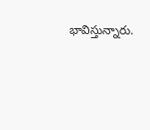భావిస్తున్నారు.